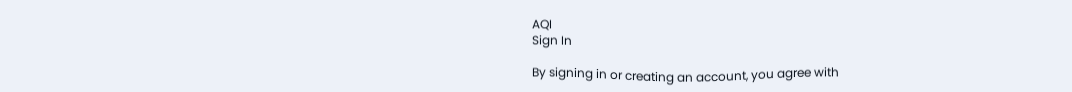AQI
Sign In

By signing in or creating an account, you agree with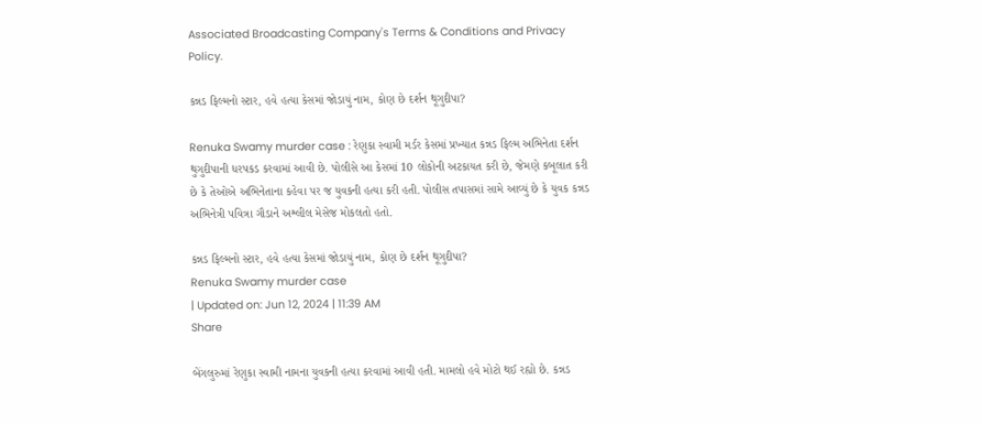Associated Broadcasting Company's Terms & Conditions and Privacy Policy.

કન્નડ ફિલ્મનો સ્ટાર, હવે હત્યા કેસમાં જોડાયું નામ, કોણ છે દર્શન થૂગુદીપા?

Renuka Swamy murder case : રેણુકા સ્વામી મર્ડર કેસમાં પ્રખ્યાત કન્નડ ફિલ્મ અભિનેતા દર્શન થુગુદીપાની ધરપકડ કરવામાં આવી છે. પોલીસે આ કેસમાં 10 લોકોની અટકાયત કરી છે, જેમણે કબૂલાત કરી છે કે તેઓએ અભિનેતાના કહેવા પર જ યુવકની હત્યા કરી હતી. પોલીસ તપાસમાં સામે આવ્યું છે કે યુવક કન્નડ અભિનેત્રી પવિત્રા ગૌડાને અશ્લીલ મેસેજ મોકલતો હતો.

કન્નડ ફિલ્મનો સ્ટાર, હવે હત્યા કેસમાં જોડાયું નામ, કોણ છે દર્શન થૂગુદીપા?
Renuka Swamy murder case
| Updated on: Jun 12, 2024 | 11:39 AM
Share

બેંગલુરુમાં રેણુકા સ્વામી નામના યુવકની હત્યા કરવામાં આવી હતી. મામલો હવે મોટો થઈ રહ્યો છે. કન્નડ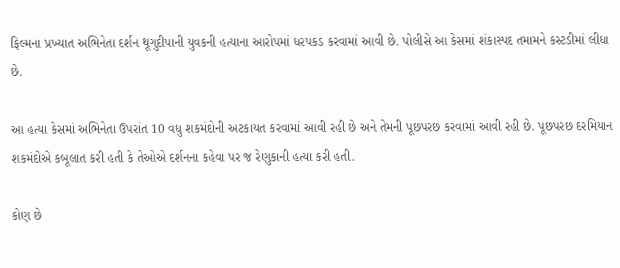ફિલ્મના પ્રખ્યાત અભિનેતા દર્શન થૂગુદીપાની યુવકની હત્યાના આરોપમાં ધરપકડ કરવામાં આવી છે. પોલીસે આ કેસમાં શંકાસ્પદ તમામને કસ્ટડીમાં લીધા છે.

આ હત્યા કેસમાં અભિનેતા ઉપરાંત 10 વધુ શકમંદોની અટકાયત કરવામાં આવી રહી છે અને તેમની પૂછપરછ કરવામાં આવી રહી છે. પૂછપરછ દરમિયાન શકમંદોએ કબૂલાત કરી હતી કે તેઓએ દર્શનના કહેવા પર જ રેણુકાની હત્યા કરી હતી.

કોણ છે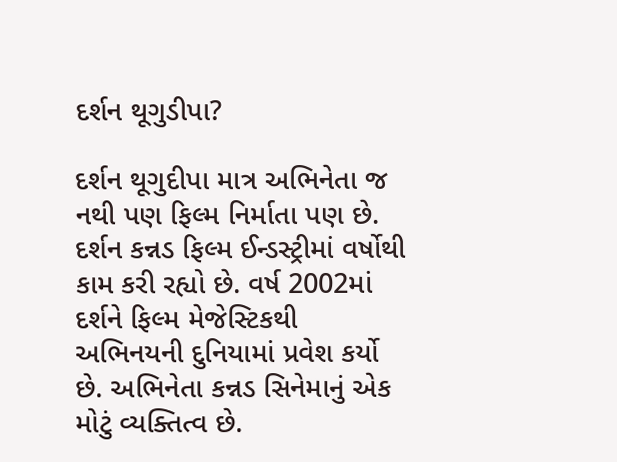દર્શન થૂગુડીપા?

દર્શન થૂગુદીપા માત્ર અભિનેતા જ નથી પણ ફિલ્મ નિર્માતા પણ છે. દર્શન કન્નડ ફિલ્મ ઈન્ડસ્ટ્રીમાં વર્ષોથી કામ કરી રહ્યો છે. વર્ષ 2002માં દર્શને ફિલ્મ મેજેસ્ટિકથી અભિનયની દુનિયામાં પ્રવેશ કર્યો છે. અભિનેતા કન્નડ સિનેમાનું એક મોટું વ્યક્તિત્વ છે.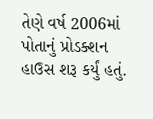તેણે વર્ષ 2006માં પોતાનું પ્રોડક્શન હાઉસ શરૂ કર્યું હતું.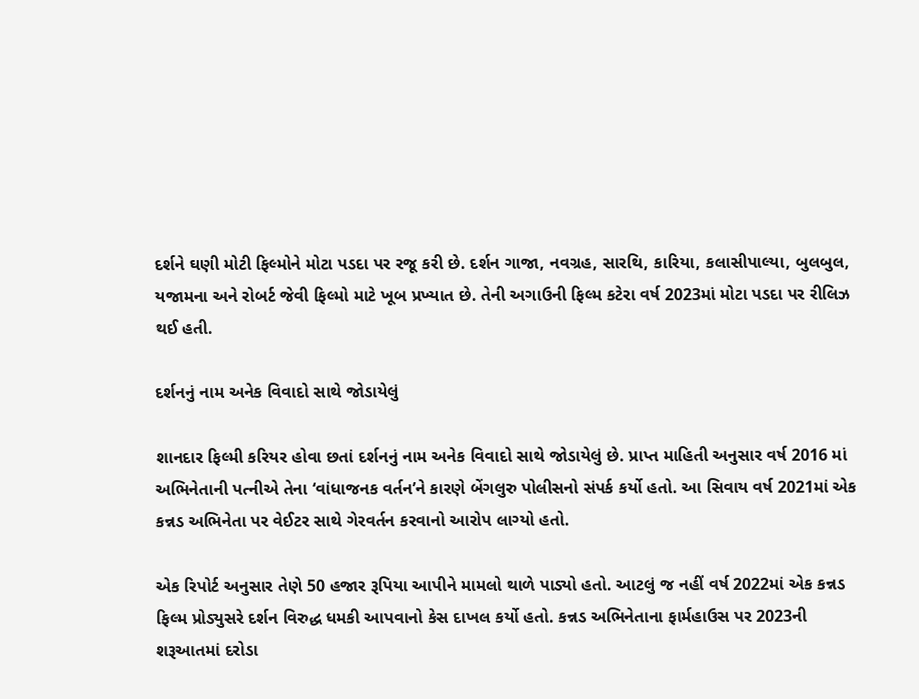દર્શને ઘણી મોટી ફિલ્મોને મોટા પડદા પર રજૂ કરી છે. દર્શન ગાજા, નવગ્રહ, સારથિ, કારિયા, કલાસીપાલ્યા, બુલબુલ, યજામના અને રોબર્ટ જેવી ફિલ્મો માટે ખૂબ પ્રખ્યાત છે. તેની અગાઉની ફિલ્મ કટેરા વર્ષ 2023માં મોટા પડદા પર રીલિઝ થઈ હતી.

દર્શનનું નામ અનેક વિવાદો સાથે જોડાયેલું

શાનદાર ફિલ્મી કરિયર હોવા છતાં દર્શનનું નામ અનેક વિવાદો સાથે જોડાયેલું છે. પ્રાપ્ત માહિતી અનુસાર વર્ષ 2016 માં અભિનેતાની પત્નીએ તેના ‘વાંધાજનક વર્તન’ને કારણે બેંગલુરુ પોલીસનો સંપર્ક કર્યો હતો. આ સિવાય વર્ષ 2021માં એક કન્નડ અભિનેતા પર વેઈટર સાથે ગેરવર્તન કરવાનો આરોપ લાગ્યો હતો.

એક રિપોર્ટ અનુસાર તેણે 50 હજાર રૂપિયા આપીને મામલો થાળે પાડ્યો હતો. આટલું જ નહીં વર્ષ 2022માં એક કન્નડ ફિલ્મ પ્રોડ્યુસરે દર્શન વિરુદ્ધ ધમકી આપવાનો કેસ દાખલ કર્યો હતો. કન્નડ અભિનેતાના ફાર્મહાઉસ પર 2023ની શરૂઆતમાં દરોડા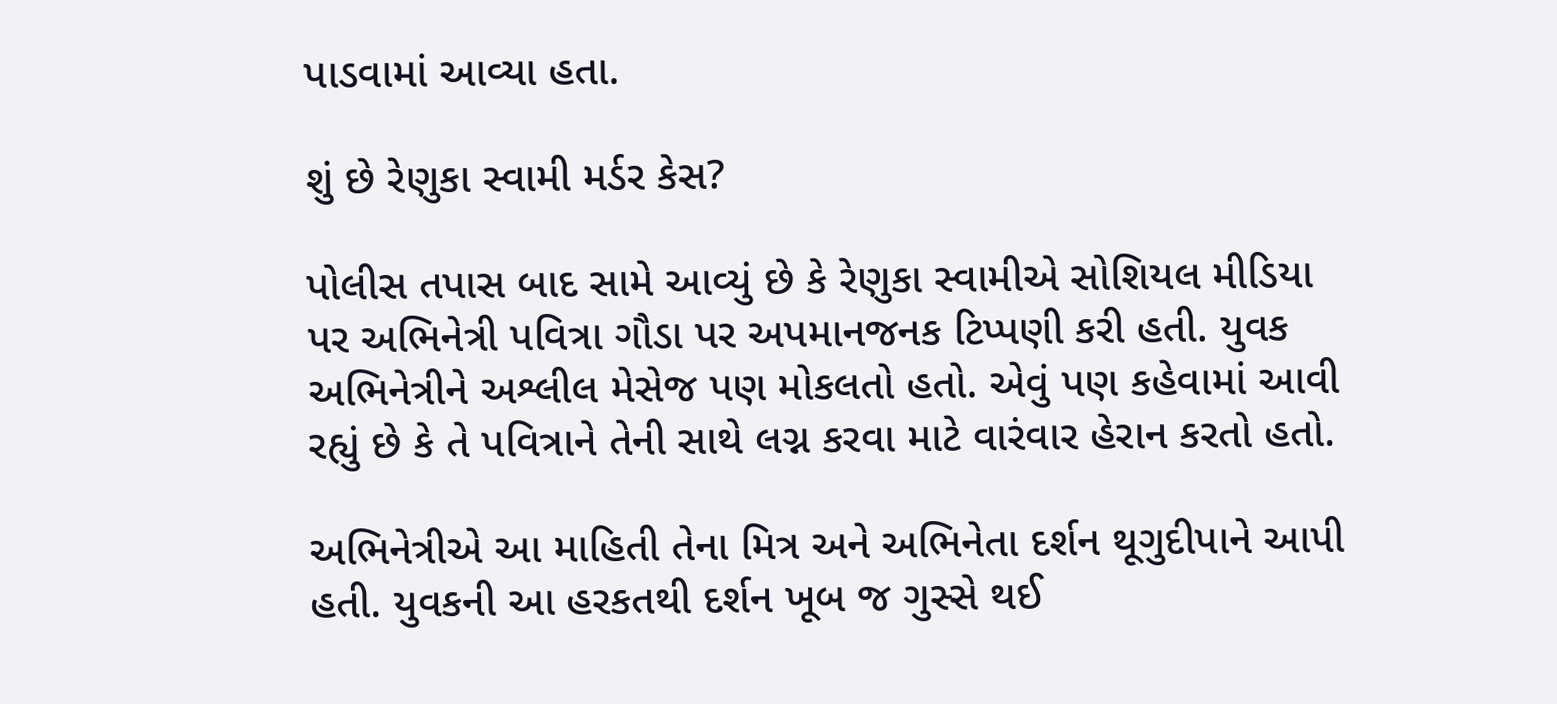પાડવામાં આવ્યા હતા.

શું છે રેણુકા સ્વામી મર્ડર કેસ?

પોલીસ તપાસ બાદ સામે આવ્યું છે કે રેણુકા સ્વામીએ સોશિયલ મીડિયા પર અભિનેત્રી પવિત્રા ગૌડા પર અપમાનજનક ટિપ્પણી કરી હતી. યુવક અભિનેત્રીને અશ્લીલ મેસેજ પણ મોકલતો હતો. એવું પણ કહેવામાં આવી રહ્યું છે કે તે પવિત્રાને તેની સાથે લગ્ન કરવા માટે વારંવાર હેરાન કરતો હતો.

અભિનેત્રીએ આ માહિતી તેના મિત્ર અને અભિનેતા દર્શન થૂગુદીપાને આપી હતી. યુવકની આ હરકતથી દર્શન ખૂબ જ ગુસ્સે થઈ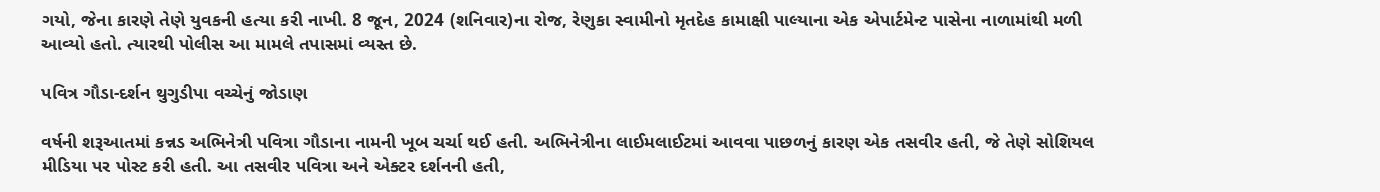ગયો, જેના કારણે તેણે યુવકની હત્યા કરી નાખી. 8 જૂન, 2024 (શનિવાર)ના રોજ, રેણુકા સ્વામીનો મૃતદેહ કામાક્ષી પાલ્યાના એક એપાર્ટમેન્ટ પાસેના નાળામાંથી મળી આવ્યો હતો. ત્યારથી પોલીસ આ મામલે તપાસમાં વ્યસ્ત છે.

પવિત્ર ગૌડા-દર્શન થુગુડીપા વચ્ચેનું જોડાણ

વર્ષની શરૂઆતમાં કન્નડ અભિનેત્રી પવિત્રા ગૌડાના નામની ખૂબ ચર્ચા થઈ હતી. અભિનેત્રીના લાઈમલાઈટમાં આવવા પાછળનું કારણ એક તસવીર હતી, જે તેણે સોશિયલ મીડિયા પર પોસ્ટ કરી હતી. આ તસવીર પવિત્રા અને એક્ટર દર્શનની હતી,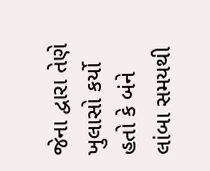જેના દ્વારા તેણે ખુલાસો કર્યો હતો કે બંને લાંબા સમયથી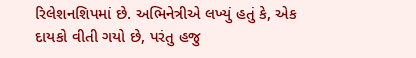રિલેશનશિપમાં છે. અભિનેત્રીએ લખ્યું હતું કે, એક દાયકો વીતી ગયો છે, પરંતુ હજુ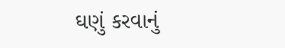ઘણું કરવાનું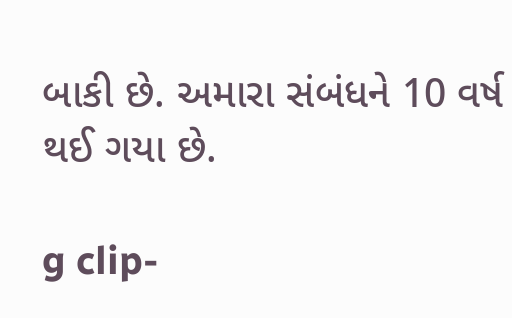બાકી છે. અમારા સંબંધને 10 વર્ષ થઈ ગયા છે.

g clip-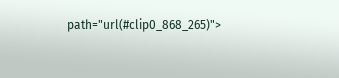path="url(#clip0_868_265)">